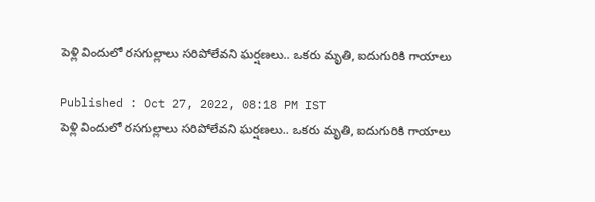పెళ్లి విందులో రసగుల్లాలు సరిపోలేవని ఘర్షణలు.. ఒకరు మృతి, ఐదుగురికి గాయాలు

Published : Oct 27, 2022, 08:18 PM IST
పెళ్లి విందులో రసగుల్లాలు సరిపోలేవని ఘర్షణలు.. ఒకరు మృతి, ఐదుగురికి గాయాలు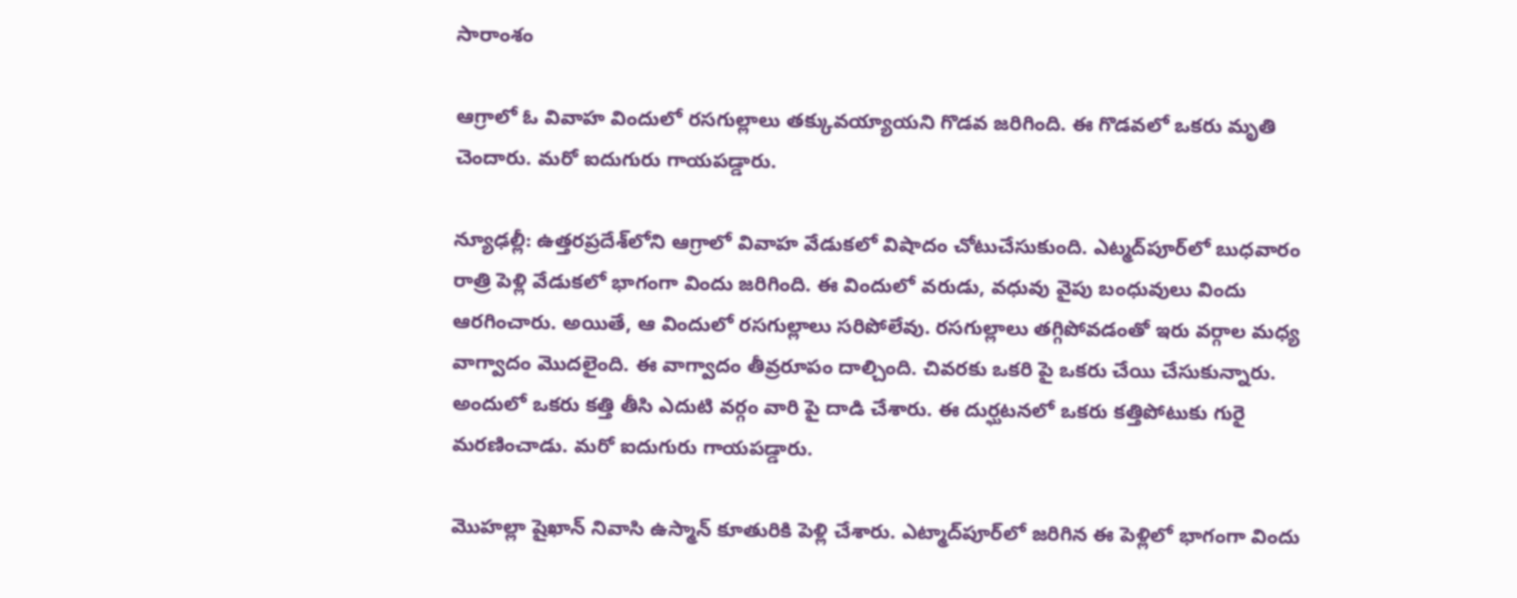సారాంశం

ఆగ్రాలో ఓ వివాహ విందులో రసగుల్లాలు తక్కువయ్యాయని గొడవ జరిగింది. ఈ గొడవలో ఒకరు మృతి చెందారు. మరో ఐదుగురు గాయపడ్డారు.

న్యూఢల్లీ: ఉత్తరప్రదేశ్‌లోని ఆగ్రాలో వివాహ వేడుకలో విషాదం చోటుచేసుకుంది. ఎట్మద్‌పూర్‌లో బుధవారం రాత్రి పెళ్లి వేడుకలో భాగంగా విందు జరిగింది. ఈ విందులో వరుడు, వధువు వైపు బంధువులు విందు ఆరగించారు. అయితే, ఆ విందులో రసగుల్లాలు సరిపోలేవు. రసగుల్లాలు తగ్గిపోవడంతో ఇరు వర్గాల మధ్య వాగ్వాదం మొదలైంది. ఈ వాగ్వాదం తీవ్రరూపం దాల్చింది. చివరకు ఒకరి పై ఒకరు చేయి చేసుకున్నారు. అందులో ఒకరు కత్తి తీసి ఎదుటి వర్గం వారి పై దాడి చేశారు. ఈ దుర్ఘటనలో ఒకరు కత్తిపోటుకు గురై మరణించాడు. మరో ఐదుగురు గాయపడ్డారు.

మొహల్లా షైఖాన్ నివాసి ఉస్మాన్ కూతురికి పెళ్లి చేశారు. ఎట్మాద్‌పూర్‌లో జరిగిన ఈ పెళ్లిలో భాగంగా విందు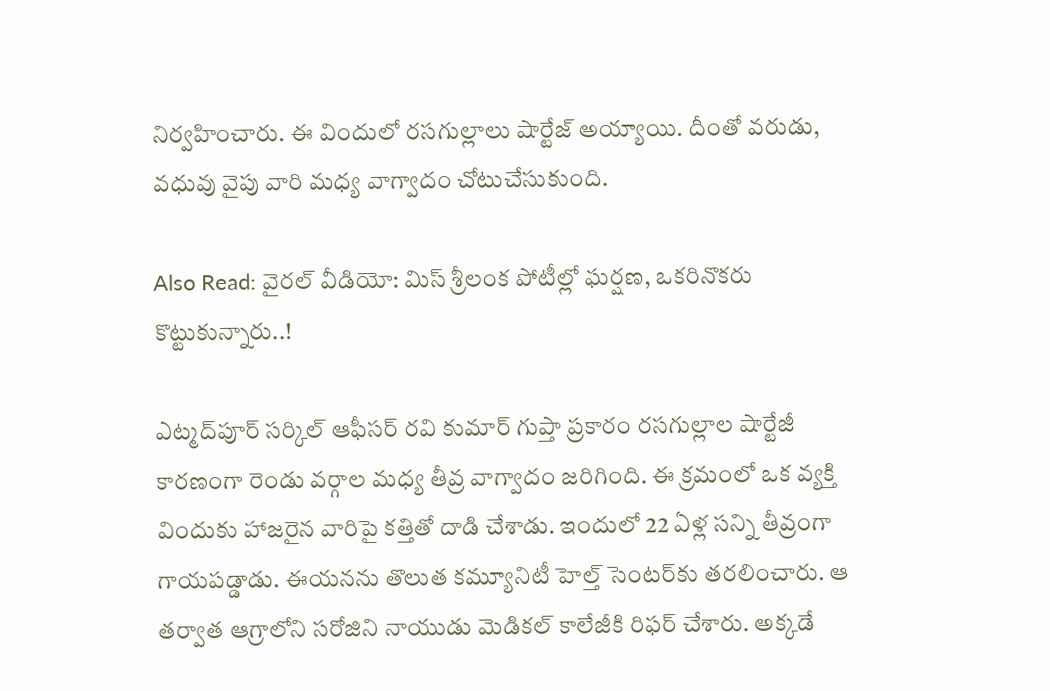నిర్వహించారు. ఈ విందులో రసగుల్లాలు షార్టేజ్ అయ్యాయి. దీంతో వరుడు, వధువు వైపు వారి మధ్య వాగ్వాదం చోటుచేసుకుంది.

Also Read: వైరల్ వీడియో: మిస్ శ్రీలంక పోటీల్లో ఘర్షణ, ఒకరినొకరు కొట్టుకున్నారు..!

ఎట్మద్‌పూర్ సర్కిల్ ఆఫీసర్ రవి కుమార్ గుప్తా ప్రకారం రసగుల్లాల షార్టేజీ కారణంగా రెండు వర్గాల మధ్య తీవ్ర వాగ్వాదం జరిగింది. ఈ క్రమంలో ఒక వ్యక్తి విందుకు హాజరైన వారిపై కత్తితో దాడి చేశాడు. ఇందులో 22 ఏళ్ల సన్ని తీవ్రంగా గాయపడ్డాడు. ఈయనను తొలుత కమ్యూనిటీ హెల్త్ సెంటర్‌కు తరలించారు. ఆ తర్వాత ఆగ్రాలోని సరోజిని నాయుడు మెడికల్ కాలేజీకి రిఫర్ చేశారు. అక్కడే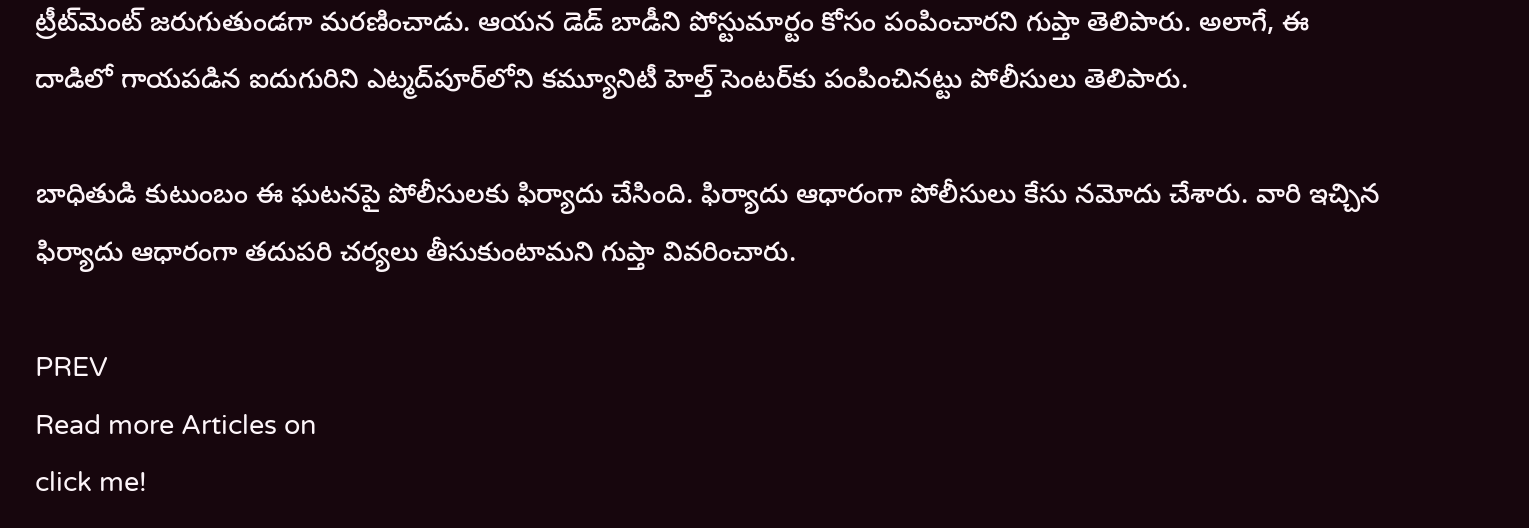ట్రీట్‌మెంట్ జరుగుతుండగా మరణించాడు. ఆయన డెడ్ బాడీని పోస్టుమార్టం కోసం పంపించారని గుప్తా తెలిపారు. అలాగే, ఈ దాడిలో గాయపడిన ఐదుగురిని ఎట్మద్‌పూర్‌లోని కమ్యూనిటీ హెల్త్ సెంటర్‌కు పంపించినట్టు పోలీసులు తెలిపారు.

బాధితుడి కుటుంబం ఈ ఘటనపై పోలీసులకు ఫిర్యాదు చేసింది. ఫిర్యాదు ఆధారంగా పోలీసులు కేసు నమోదు చేశారు. వారి ఇచ్చిన ఫిర్యాదు ఆధారంగా తదుపరి చర్యలు తీసుకుంటామని గుప్తా వివరించారు.

PREV
Read more Articles on
click me!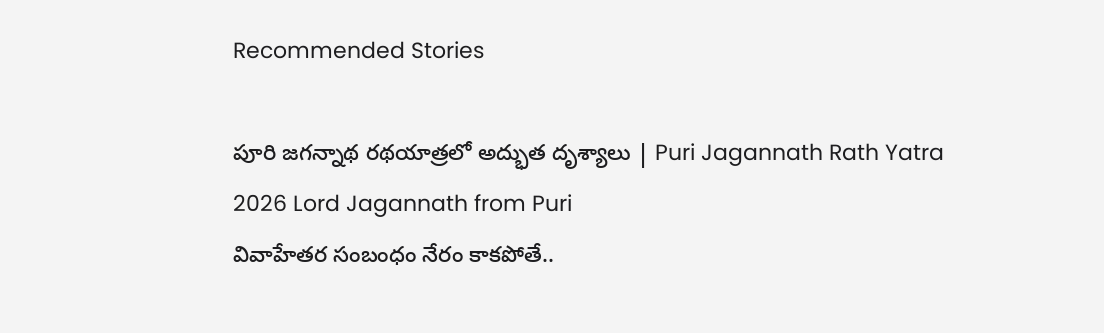Recommended Stories

పూరి జగన్నాథ రథయాత్రలో అద్భుత దృశ్యాలు | Puri Jagannath Rath Yatra 2026 Lord Jagannath from Puri
వివాహేతర సంబంధం నేరం కాకపోతే..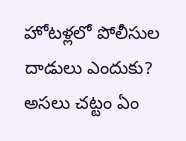హోటళ్లలో పోలీసుల దాడులు ఎందుకు? అసలు చట్టం ఏం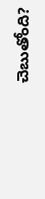చెబుతోంది?